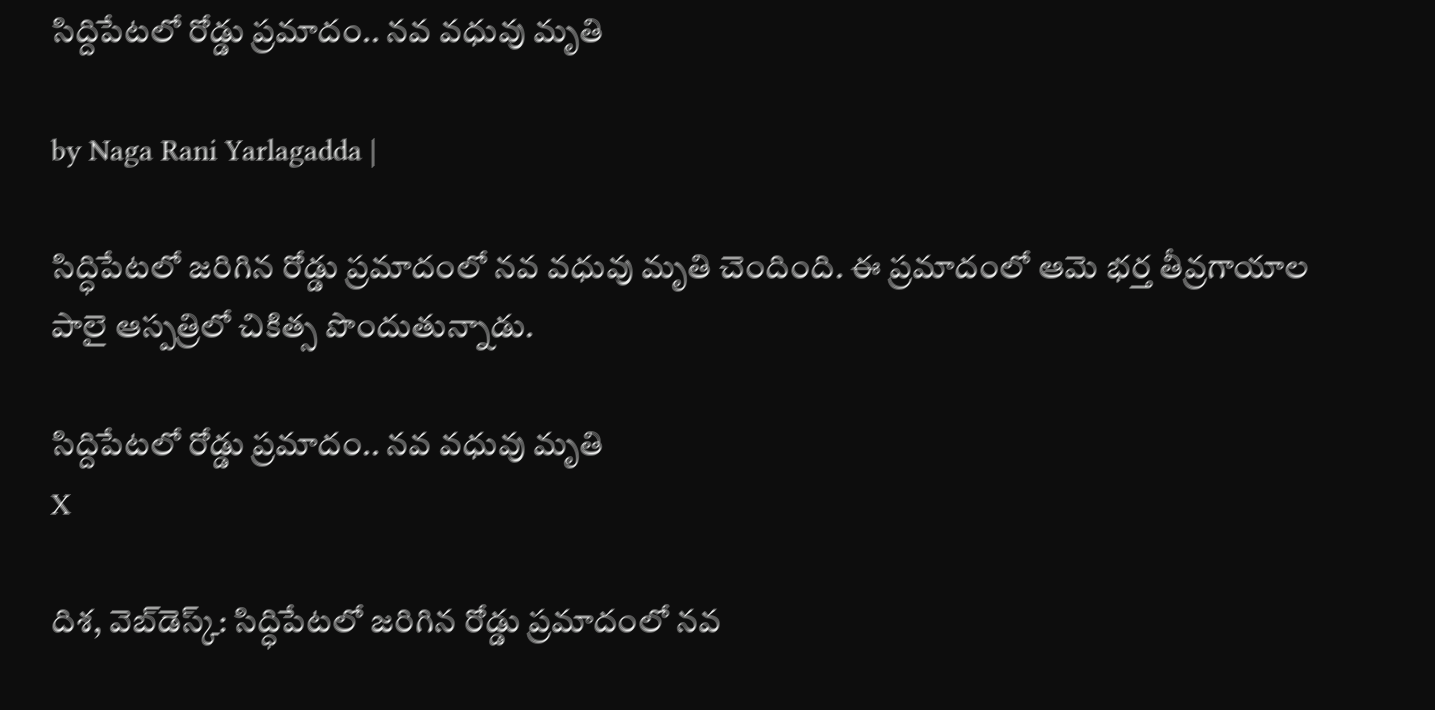సిద్దిపేటలో రోడ్డు ప్రమాదం.. నవ వధువు మృతి

by Naga Rani Yarlagadda |

సిద్ధిపేటలో జరిగిన రోడ్డు ప్రమాదంలో నవ వధువు మృతి చెందింది. ఈ ప్రమాదంలో ఆమె భర్త తీవ్రగాయాల పాలై ఆస్పత్రిలో చికిత్స పొందుతున్నాడు.

సిద్దిపేటలో రోడ్డు ప్రమాదం.. నవ వధువు మృతి
X

దిశ, వెబ్‌డెస్క్: సిద్ధిపేటలో జరిగిన రోడ్డు ప్రమాదంలో నవ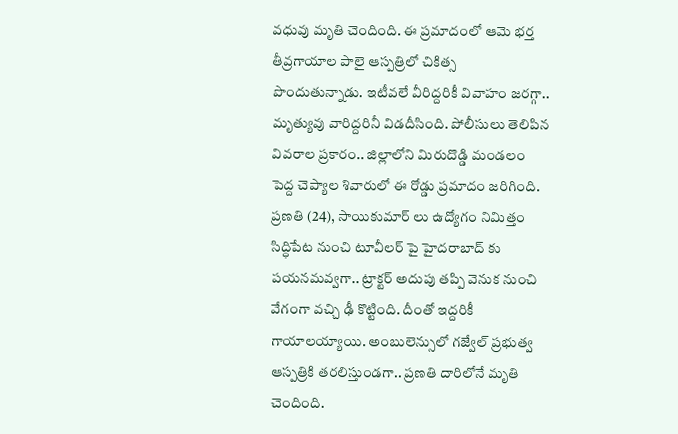వధువు మృతి చెందింది. ఈ ప్రమాదంలో ఆమె భర్త తీవ్రగాయాల పాలై ఆస్పత్రిలో చికిత్స పొందుతున్నాడు. ఇటీవలే వీరిద్దరికీ వివాహం జరగ్గా.. మృత్యువు వారిద్దరినీ విడదీసింది. పోలీసులు తెలిపిన వివరాల ప్రకారం.. జిల్లాలోని మిరుదొడ్డి మండలం పెద్ద చెప్యాల శివారులో ఈ రోడ్డు ప్రమాదం జరిగింది. ప్రణతి (24), సాయికుమార్ లు ఉద్యోగం నిమిత్తం సిద్ధిపేట నుంచి టూవీలర్ పై హైదరాబాద్ కు పయనమవ్వగా.. ట్రాక్టర్ అదుపు తప్పి వెనుక నుంచి వేగంగా వచ్చి ఢీ కొట్టింది. దీంతో ఇద్దరికీ గాయాలయ్యాయి. అంబులెన్సులో గజ్వేల్ ప్రభుత్వ ఆస్పత్రికి తరలిస్తుండగా.. ప్రణతి దారిలోనే మృతి చెందింది.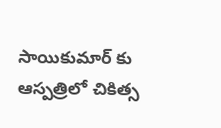సాయికుమార్ కు ఆస్పత్రిలో చికిత్స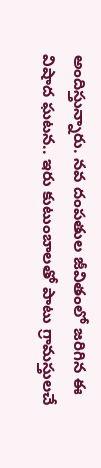అందిస్తున్నారు. నవ దంపతుల జీవితంలో జరిగిన ఈ విషాద ఘటన.. ఇరు కుటుంబాలతో పాటు గ్రామస్తులచే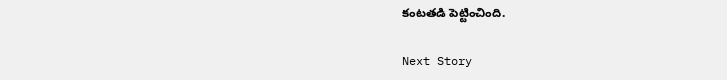కంటతడి పెట్టించింది.

Next Story